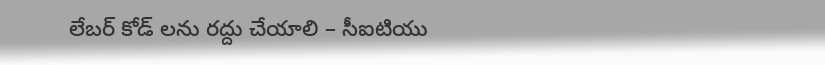లేబర్ కోడ్ లను రద్దు చేయాలి – సీఐటియు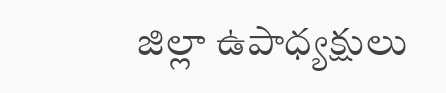జిల్లా ఉపాధ్యక్షులు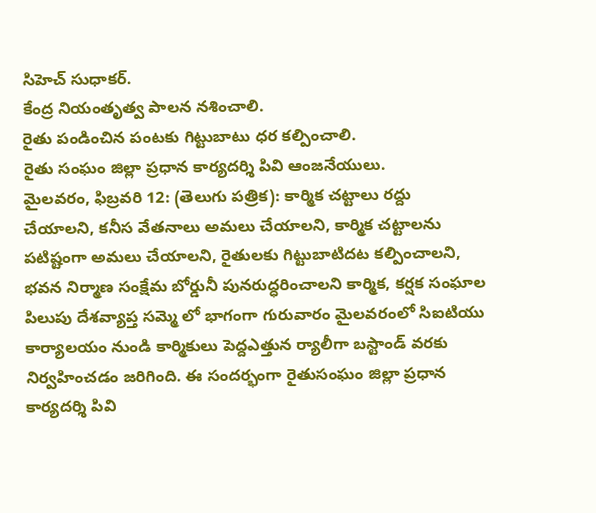సిహెచ్ సుధాకర్.
కేంద్ర నియంతృత్వ పాలన నశించాలి.
రైతు పండించిన పంటకు గిట్టుబాటు ధర కల్పించాలి.
రైతు సంఘం జిల్లా ప్రధాన కార్యదర్శి పివి ఆంజనేయులు.
మైలవరం, ఫిబ్రవరి 12: (తెలుగు పత్రిక): కార్మిక చట్టాలు రద్దు చేయాలని, కనీస వేతనాలు అమలు చేయాలని, కార్మిక చట్టాలను పటిష్టంగా అమలు చేయాలని, రైతులకు గిట్టుబాటిదట కల్పించాలని, భవన నిర్మాణ సంక్షేమ బోర్డునీ పునరుద్ధరించాలని కార్మిక, కర్షక సంఘాల పిలుపు దేశవ్యాప్త సమ్మె లో భాగంగా గురువారం మైలవరంలో సిఐటియు కార్యాలయం నుండి కార్మికులు పెద్దఎత్తున ర్యాలీగా బస్టాండ్ వరకు నిర్వహించడం జరిగింది. ఈ సందర్భంగా రైతుసంఘం జిల్లా ప్రధాన కార్యదర్శి పివి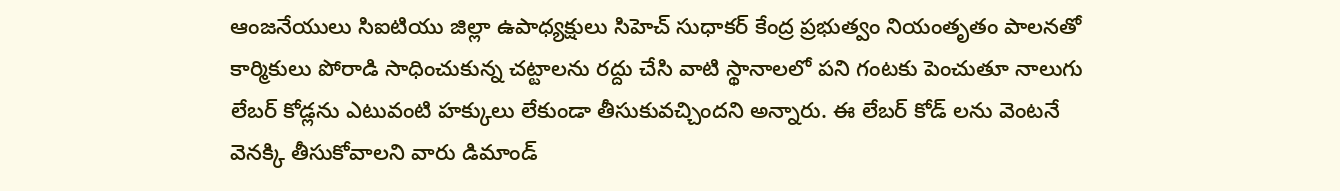ఆంజనేయులు సిఐటియు జిల్లా ఉపాధ్యక్షులు సిహెచ్ సుధాకర్ కేంద్ర ప్రభుత్వం నియంతృతం పాలనతో కార్మికులు పోరాడి సాధించుకున్న చట్టాలను రద్దు చేసి వాటి స్థానాలలో పని గంటకు పెంచుతూ నాలుగు లేబర్ కోడ్లను ఎటువంటి హక్కులు లేకుండా తీసుకువచ్చిందని అన్నారు. ఈ లేబర్ కోడ్ లను వెంటనే వెనక్కి తీసుకోవాలని వారు డిమాండ్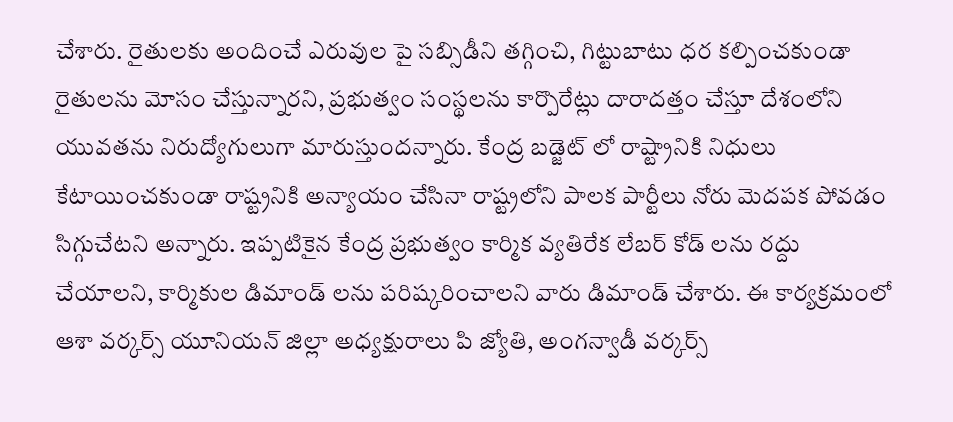చేశారు. రైతులకు అందించే ఎరువుల పై సబ్సిడీని తగ్గించి, గిట్టుబాటు ధర కల్పించకుండా రైతులను మోసం చేస్తున్నారని, ప్రభుత్వం సంస్థలను కార్పొరేట్లు దారాదత్తం చేస్తూ దేశంలోని యువతను నిరుద్యోగులుగా మారుస్తుందన్నారు. కేంద్ర బడ్జెట్ లో రాష్ట్రానికి నిధులు కేటాయించకుండా రాష్ట్రనికి అన్యాయం చేసినా రాష్ట్రలోని పాలక పార్టీలు నోరు మెదపక పోవడం సిగ్గుచేటని అన్నారు. ఇప్పటికైన కేంద్ర ప్రభుత్వం కార్మిక వ్యతిరేక లేబర్ కోడ్ లను రద్దు చేయాలని, కార్మికుల డిమాండ్ లను పరిష్కరించాలని వారు డిమాండ్ చేశారు. ఈ కార్యక్రమంలో ఆశా వర్కర్స్ యూనియన్ జిల్లా అధ్యక్షురాలు పి జ్యోతి, అంగన్వాడీ వర్కర్స్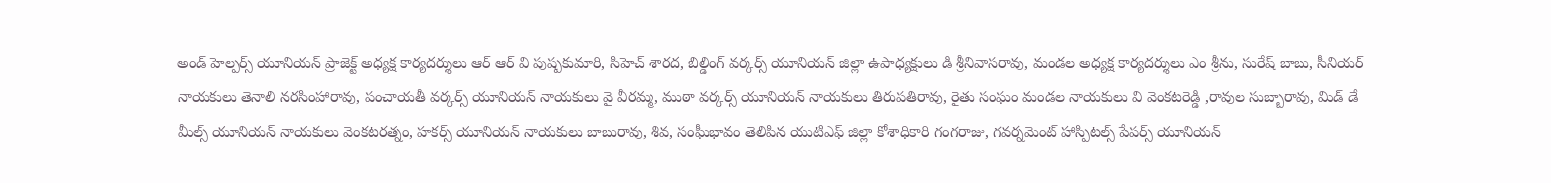అండ్ హెల్పర్స్ యూనియన్ ప్రాజెక్ట్ అధ్యక్ష కార్యదర్శులు ఆర్ ఆర్ వి పుష్పకుమారి, సిహెచ్ శారద, బిల్డింగ్ వర్కర్స్ యూనియన్ జిల్లా ఉపాధ్యక్షులు డి శ్రీనివాసరావు, మండల అధ్యక్ష కార్యదర్శులు ఎం శ్రీను, సురేష్ బాబు, సీనియర్ నాయకులు తెనాలి నరసింహారావు, పంచాయతీ వర్కర్స్ యూనియన్ నాయకులు వై వీరమ్మ, ముఠా వర్కర్స్ యూనియన్ నాయకులు తిరుపతిరావు, రైతు సంఘం మండల నాయకులు వి వెంకటరెడ్డి ,రావుల సుబ్బారావు, మిడ్ డే మీల్స్ యూనియన్ నాయకులు వెంకటరత్నం, హకర్స్ యూనియన్ నాయకులు బాబురావు, శివ, సంఘీభావం తెలిపిన యుటిఎఫ్ జిల్లా కోశాధికారి గంగరాజు, గవర్నమెంట్ హాస్పిటల్స్ పేపర్స్ యూనియన్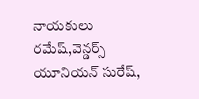నాయకులు రమేష్,వెన్డర్స్ యూనియన్ సురేష్,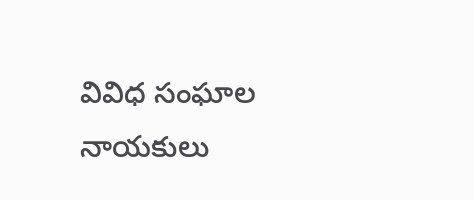వివిధ సంఘాల నాయకులు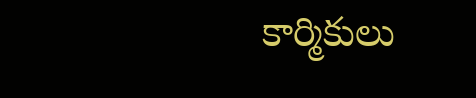కార్మికులు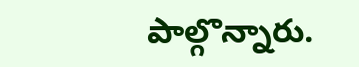పాల్గొన్నారు.